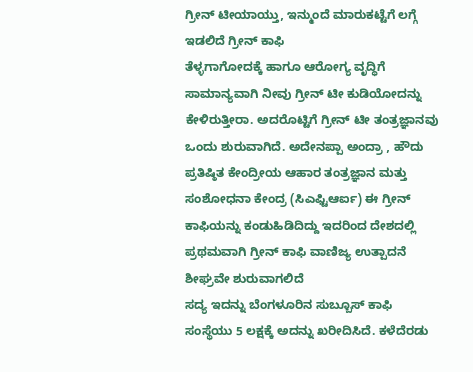ಗ್ರೀನ್ ಟೀಯಾಯ್ತು, ಇನ್ಮುಂದೆ ಮಾರುಕಟ್ಟೆಗೆ ಲಗ್ಗೆ ಇಡಲಿದೆ ಗ್ರೀನ್ ಕಾಫಿ
ತೆಳ್ಳಗಾಗೋದಕ್ಕೆ ಹಾಗೂ ಆರೋಗ್ಯ ವೃದ್ಧಿಗೆ ಸಾಮಾನ್ಯವಾಗಿ ನೀವು ಗ್ರೀನ್ ಟೀ ಕುಡಿಯೋದನ್ನು ಕೇಳಿರುತ್ತೀರಾ. ಅದರೊಟ್ಟಿಗೆ ಗ್ರೀನ್ ಟೀ ತಂತ್ರಜ್ಞಾನವು ಒಂದು ಶುರುವಾಗಿದೆ. ಅದೇನಪ್ಪಾ ಅಂದ್ರಾ , ಹೌದು ಪ್ರತಿಷ್ಠಿತ ಕೇಂದ್ರೀಯ ಆಹಾರ ತಂತ್ರಜ್ಞಾನ ಮತ್ತು ಸಂಶೋಧನಾ ಕೇಂದ್ರ (ಸಿಎಫ್ಟಿಆರ್ಐ) ಈ ಗ್ರೀನ್ ಕಾಫಿಯನ್ನು ಕಂಡುಹಿಡಿದಿದ್ದು ಇದರಿಂದ ದೇಶದಲ್ಲಿ ಪ್ರಥಮವಾಗಿ ಗ್ರೀನ್ ಕಾಫಿ ವಾಣಿಜ್ಯ ಉತ್ಪಾದನೆ ಶೀಘ್ರವೇ ಶುರುವಾಗಲಿದೆ
ಸದ್ಯ ಇದನ್ನು ಬೆಂಗಳೂರಿನ ಸುಬ್ಬೂಸ್ ಕಾಫಿ ಸಂಸ್ಥೆಯು 5 ಲಕ್ಷಕ್ಕೆ ಅದನ್ನು ಖರೀದಿಸಿದೆ. ಕಳೆದೆರಡು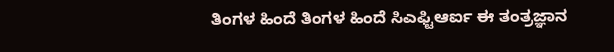ತಿಂಗಳ ಹಿಂದೆ ತಿಂಗಳ ಹಿಂದೆ ಸಿಎಫ್ಟಿಆರ್ಐ ಈ ತಂತ್ರಜ್ಞಾನ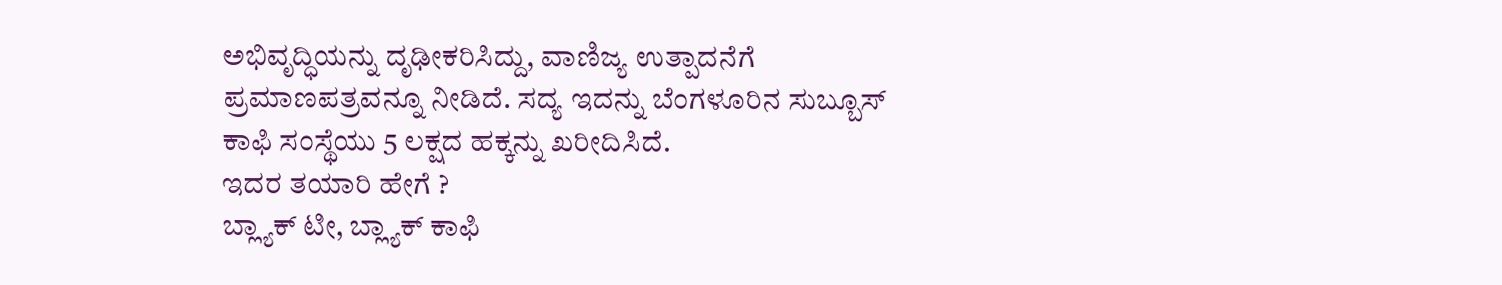ಅಭಿವೃದ್ಧಿಯನ್ನು ದೃಢೀಕರಿಸಿದ್ದು, ವಾಣಿಜ್ಯ ಉತ್ಪಾದನೆಗೆ ಪ್ರಮಾಣಪತ್ರವನ್ನೂ ನೀಡಿದೆ. ಸದ್ಯ ಇದನ್ನು ಬೆಂಗಳೂರಿನ ಸುಬ್ಬೂಸ್ ಕಾಫಿ ಸಂಸ್ಥೆಯು 5 ಲಕ್ಷದ ಹಕ್ಕನ್ನು ಖರೀದಿಸಿದೆ.
ಇದರ ತಯಾರಿ ಹೇಗೆ ?
ಬ್ಲ್ಯಾಕ್ ಟೀ, ಬ್ಲ್ಯಾಕ್ ಕಾಫಿ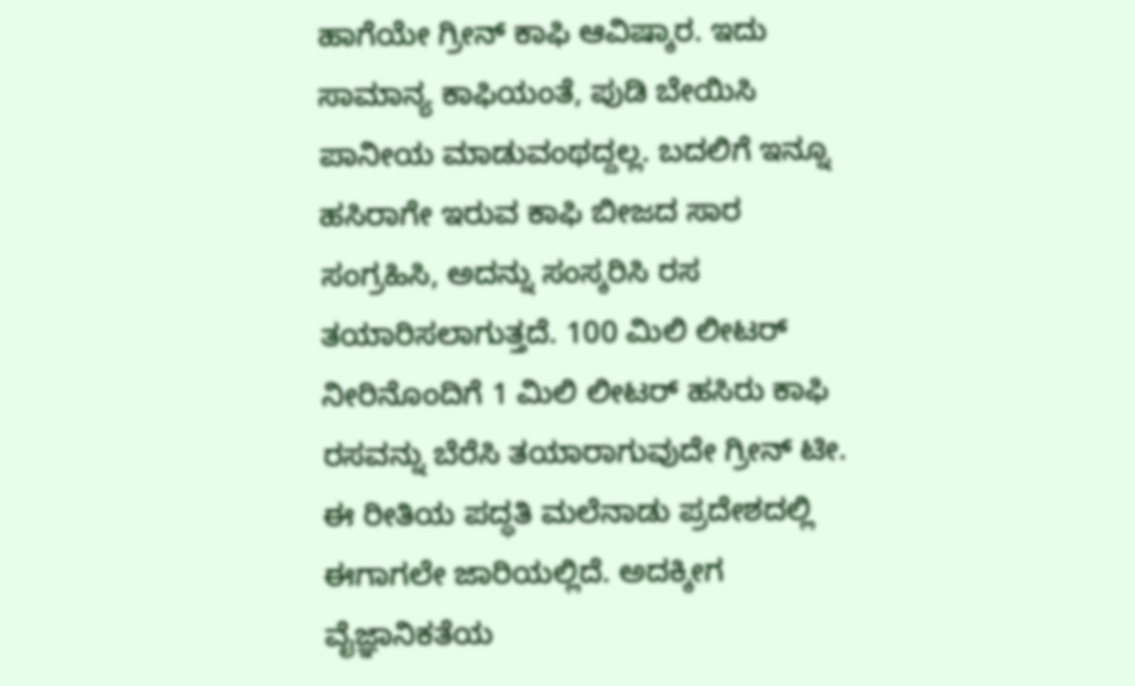ಹಾಗೆಯೇ ಗ್ರೀನ್ ಕಾಫಿ ಆವಿಷ್ಕಾರ. ಇದು ಸಾಮಾನ್ಯ ಕಾಫಿಯಂತೆ, ಪುಡಿ ಬೇಯಿಸಿ ಪಾನೀಯ ಮಾಡುವಂಥದ್ದಲ್ಲ. ಬದಲಿಗೆ ಇನ್ನೂ ಹಸಿರಾಗೇ ಇರುವ ಕಾಫಿ ಬೀಜದ ಸಾರ ಸಂಗ್ರಹಿಸಿ, ಅದನ್ನು ಸಂಸ್ಕರಿಸಿ ರಸ ತಯಾರಿಸಲಾಗುತ್ತದೆ. 100 ಮಿಲಿ ಲೀಟರ್ ನೀರಿನೊಂದಿಗೆ 1 ಮಿಲಿ ಲೀಟರ್ ಹಸಿರು ಕಾಫಿ ರಸವನ್ನು ಬೆರೆಸಿ ತಯಾರಾಗುವುದೇ ಗ್ರೀನ್ ಟೀ. ಈ ರೀತಿಯ ಪದ್ಧತಿ ಮಲೆನಾಡು ಪ್ರದೇಶದಲ್ಲಿ ಈಗಾಗಲೇ ಜಾರಿಯಲ್ಲಿದೆ. ಅದಕ್ಕೀಗ ವೈಜ್ಞಾನಿಕತೆಯ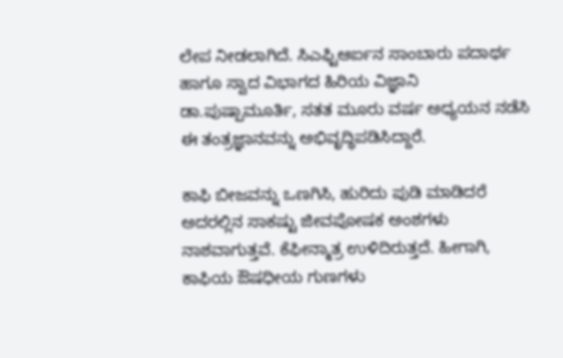ಲೇಪ ನೀಡಲಾಗಿದೆ. ಸಿಎಫ್ಟಿಆರ್ಐನ ಸಾಂಬಾರು ಪದಾರ್ಥ ಹಾಗೂ ಸ್ವಾದ ವಿಭಾಗದ ಹಿರಿಯ ವಿಜ್ಞಾನಿ ಡಾ.ಪುಷ್ಪಾಮೂರ್ತಿ, ಸತತ ಮೂರು ವರ್ಷ ಅಧ್ಯಯನ ನಡೆಸಿ ಈ ತಂತ್ರಜ್ಞಾನವನ್ನು ಅಭಿವೃದ್ಧಿಪಡಿಸಿದ್ದಾರೆ.

ಕಾಫಿ ಬೀಜವನ್ನು ಒಣಗಿಸಿ, ಹುರಿದು ಪುಡಿ ಮಾಡಿದರೆ ಅದರಲ್ಲಿನ ಸಾಕಷ್ಟು ಜೀವಪೋಷಕ ಅಂಶಗಳು ನಾಶವಾಗುತ್ತವೆ. ಕೆಫೀನ್ಮಾತ್ರ ಉಳಿದಿರುತ್ತದೆ. ಹೀಗಾಗಿ, ಕಾಫಿಯ ಔಷಧೀಯ ಗುಣಗಳು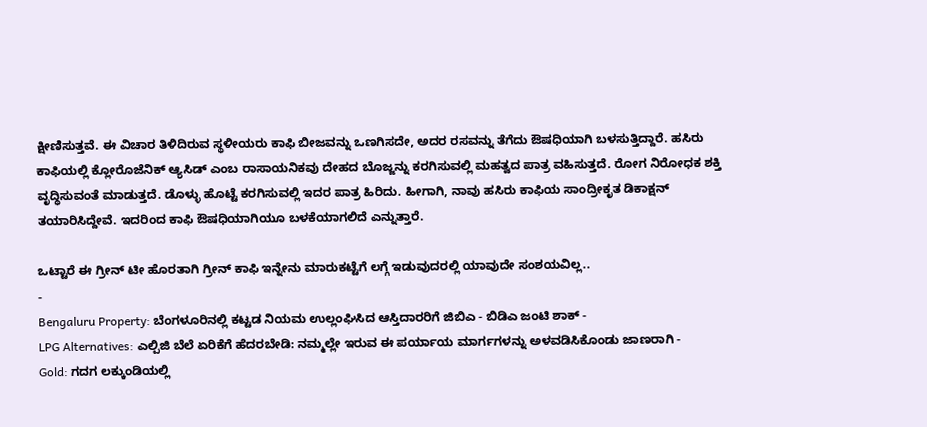ಕ್ಷೀಣಿಸುತ್ತವೆ. ಈ ವಿಚಾರ ತಿಳಿದಿರುವ ಸ್ಥಳೀಯರು ಕಾಫಿ ಬೀಜವನ್ನು ಒಣಗಿಸದೇ, ಅದರ ರಸವನ್ನು ತೆಗೆದು ಔಷಧಿಯಾಗಿ ಬಳಸುತ್ತಿದ್ದಾರೆ. ಹಸಿರು ಕಾಫಿಯಲ್ಲಿ ಕ್ಲೋರೊಜೆನಿಕ್ ಆ್ಯಸಿಡ್ ಎಂಬ ರಾಸಾಯನಿಕವು ದೇಹದ ಬೊಜ್ಜನ್ನು ಕರಗಿಸುವಲ್ಲಿ ಮಹತ್ವದ ಪಾತ್ರ ವಹಿಸುತ್ತದೆ. ರೋಗ ನಿರೋಧಕ ಶಕ್ತಿ ವೃದ್ಧಿಸುವಂತೆ ಮಾಡುತ್ತದೆ. ಡೊಳ್ಳು ಹೊಟ್ಟೆ ಕರಗಿಸುವಲ್ಲಿ ಇದರ ಪಾತ್ರ ಹಿರಿದು. ಹೀಗಾಗಿ, ನಾವು ಹಸಿರು ಕಾಫಿಯ ಸಾಂದ್ರೀಕೃತ ಡಿಕಾಕ್ಷನ್ ತಯಾರಿಸಿದ್ದೇವೆ. ಇದರಿಂದ ಕಾಫಿ ಔಷಧಿಯಾಗಿಯೂ ಬಳಕೆಯಾಗಲಿದೆ ಎನ್ನುತ್ತಾರೆ.

ಒಟ್ಟಾರೆ ಈ ಗ್ರೀನ್ ಟೀ ಹೊರತಾಗಿ ಗ್ರೀನ್ ಕಾಫಿ ಇನ್ನೇನು ಮಾರುಕಟ್ಟೆಗೆ ಲಗ್ಗೆ ಇಡುವುದರಲ್ಲಿ ಯಾವುದೇ ಸಂಶಯವಿಲ್ಲ..
-
Bengaluru Property: ಬೆಂಗಳೂರಿನಲ್ಲಿ ಕಟ್ಟಡ ನಿಯಮ ಉಲ್ಲಂಘಿಸಿದ ಆಸ್ತಿದಾರರಿಗೆ ಜಿಬಿಎ - ಬಿಡಿಎ ಜಂಟಿ ಶಾಕ್ -
LPG Alternatives: ಎಲ್ಪಿಜಿ ಬೆಲೆ ಏರಿಕೆಗೆ ಹೆದರಬೇಡಿ: ನಮ್ಮಲ್ಲೇ ಇರುವ ಈ ಪರ್ಯಾಯ ಮಾರ್ಗಗಳನ್ನು ಅಳವಡಿಸಿಕೊಂಡು ಜಾಣರಾಗಿ -
Gold: ಗದಗ ಲಕ್ಕುಂಡಿಯಲ್ಲಿ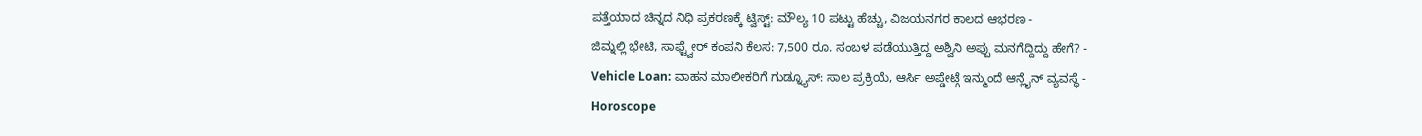ಪತ್ತೆಯಾದ ಚಿನ್ನದ ನಿಧಿ ಪ್ರಕರಣಕ್ಕೆ ಟ್ವಿಸ್ಟ್: ಮೌಲ್ಯ 10 ಪಟ್ಟು ಹೆಚ್ಚು, ವಿಜಯನಗರ ಕಾಲದ ಆಭರಣ -
ಜಿಮ್ನಲ್ಲಿ ಭೇಟಿ, ಸಾಫ್ಟ್ವೇರ್ ಕಂಪನಿ ಕೆಲಸ: 7,500 ರೂ. ಸಂಬಳ ಪಡೆಯುತ್ತಿದ್ದ ಅಶ್ವಿನಿ ಅಪ್ಪು ಮನಗೆದ್ದಿದ್ದು ಹೇಗೆ? -
Vehicle Loan: ವಾಹನ ಮಾಲೀಕರಿಗೆ ಗುಡ್ನ್ಯೂಸ್: ಸಾಲ ಪ್ರಕ್ರಿಯೆ, ಆರ್ಸಿ ಅಪ್ಡೇಟ್ಗೆ ಇನ್ಮುಂದೆ ಆನ್ಲೈನ್ ವ್ಯವಸ್ಥೆ -
Horoscope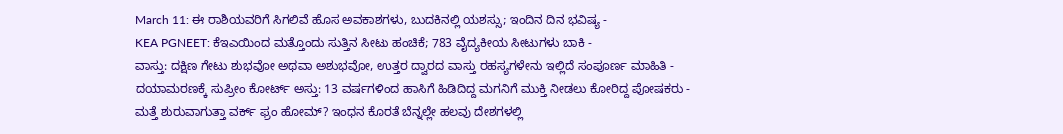March 11: ಈ ರಾಶಿಯವರಿಗೆ ಸಿಗಲಿವೆ ಹೊಸ ಅವಕಾಶಗಳು, ಬುದಕಿನಲ್ಲಿ ಯಶಸ್ಸು; ಇಂದಿನ ದಿನ ಭವಿಷ್ಯ -
KEA PGNEET: ಕೆಇಎಯಿಂದ ಮತ್ತೊಂದು ಸುತ್ತಿನ ಸೀಟು ಹಂಚಿಕೆ; 783 ವೈದ್ಯಕೀಯ ಸೀಟುಗಳು ಬಾಕಿ -
ವಾಸ್ತು: ದಕ್ಷಿಣ ಗೇಟು ಶುಭವೋ ಅಥವಾ ಅಶುಭವೋ, ಉತ್ತರ ದ್ವಾರದ ವಾಸ್ತು ರಹಸ್ಯಗಳೇನು ಇಲ್ಲಿದೆ ಸಂಪೂರ್ಣ ಮಾಹಿತಿ -
ದಯಾಮರಣಕ್ಕೆ ಸುಪ್ರೀಂ ಕೋರ್ಟ್ ಅಸ್ತು: 13 ವರ್ಷಗಳಿಂದ ಹಾಸಿಗೆ ಹಿಡಿದಿದ್ದ ಮಗನಿಗೆ ಮುಕ್ತಿ ನೀಡಲು ಕೋರಿದ್ದ ಪೋಷಕರು -
ಮತ್ತೆ ಶುರುವಾಗುತ್ತಾ ವರ್ಕ್ ಫ್ರಂ ಹೋಮ್? ಇಂಧನ ಕೊರತೆ ಬೆನ್ನಲ್ಲೇ ಹಲವು ದೇಶಗಳಲ್ಲಿ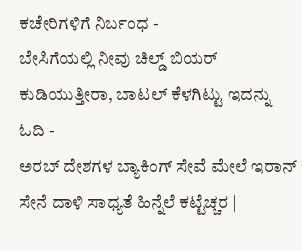ಕಚೇರಿಗಳಿಗೆ ನಿರ್ಬಂಧ -
ಬೇಸಿಗೆಯಲ್ಲಿ ನೀವು ಚಿಲ್ಡ್ ಬಿಯರ್ ಕುಡಿಯುತ್ತೀರಾ, ಬಾಟಲ್ ಕೆಳಗಿಟ್ಟು ಇದನ್ನು ಓದಿ -
ಅರಬ್ ದೇಶಗಳ ಬ್ಯಾಕಿಂಗ್ ಸೇವೆ ಮೇಲೆ ಇರಾನ್ ಸೇನೆ ದಾಳಿ ಸಾಧ್ಯತೆ ಹಿನ್ನೆಲೆ ಕಟ್ಟೆಚ್ಚರ |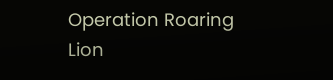Operation Roaring Lion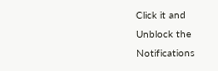Click it and Unblock the Notifications